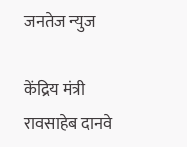जनतेज न्युज

केंद्रिय मंत्री रावसाहेब दानवे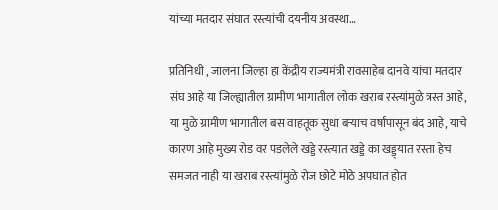यांच्या मतदार संघात रस्त्यांची दयनीय अवस्था…

प्रतिनिधी , जालना जिल्हा हा केंद्रीय राज्यमंत्री रावसाहेब दानवे यांचा मतदार संघ आहे या जिल्ह्यातील ग्रामीण भागातील लोक खराब रस्त्यांमुळे त्रस्त आहे, या मुळे ग्रामीण भागातील बस वाहतूक सुधा बऱ्याच वर्षांपासून बंद आहे, याचे कारण आहे मुख्य रोड वर पडलेले खड्डे रस्त्यात खड्डे का खड्ड्यात रस्ता हेच समजत नाही या खराब रस्त्यांमुळे रोज छोटे मोठे अपघात होत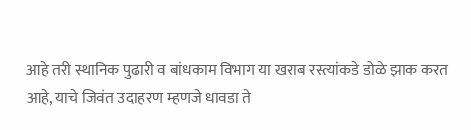आहे तरी स्थानिक पुढारी व बांधकाम विभाग या खराब रस्त्यांकडे डोळे झाक करत आहे, याचे जिवंत उदाहरण म्हणजे धावडा ते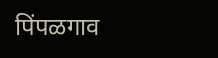पिंपळगाव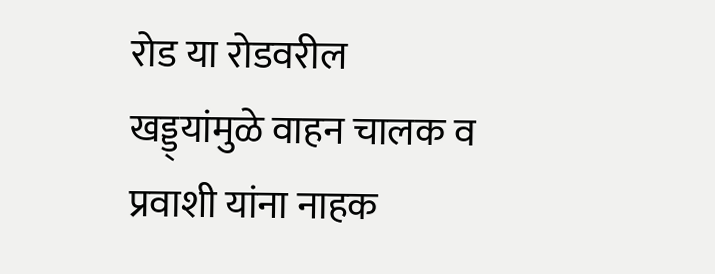रोड या रोडवरील खड्ड्यांमुळे वाहन चालक व प्रवाशी यांना नाहक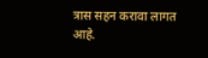त्रास सहन करावा लागत आहे.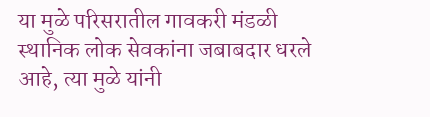या मुळे परिसरातील गावकरी मंडळी स्थानिक लोक सेवकांना जबाबदार धरले आहे, त्या मुळे यांनी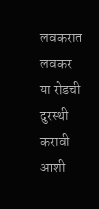लवकरात लवकर या रोडची दुरस्थी करावी आशी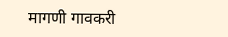मागणी गावकरी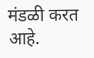मंडळी करत आहे.